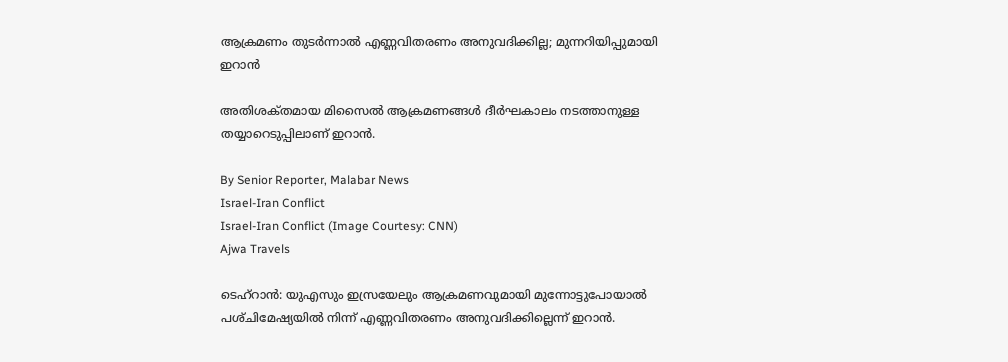ആക്രമണം തുടർന്നാൽ എണ്ണവിതരണം അനുവദിക്കില്ല; മുന്നറിയിപ്പുമായി ഇറാൻ

അതിശക്‌തമായ മിസൈൽ ആക്രമണങ്ങൾ ദീർഘകാലം നടത്താനുള്ള തയ്യാറെടുപ്പിലാണ് ഇറാൻ.

By Senior Reporter, Malabar News
Israel-Iran Conflict
Israel-Iran Conflict (Image Courtesy: CNN)
Ajwa Travels

ടെഹ്‌റാൻ: യുഎസും ഇസ്രയേലും ആക്രമണവുമായി മുന്നോട്ടുപോയാൽ പശ്‌ചിമേഷ്യയിൽ നിന്ന് എണ്ണവിതരണം അനുവദിക്കില്ലെന്ന് ഇറാൻ.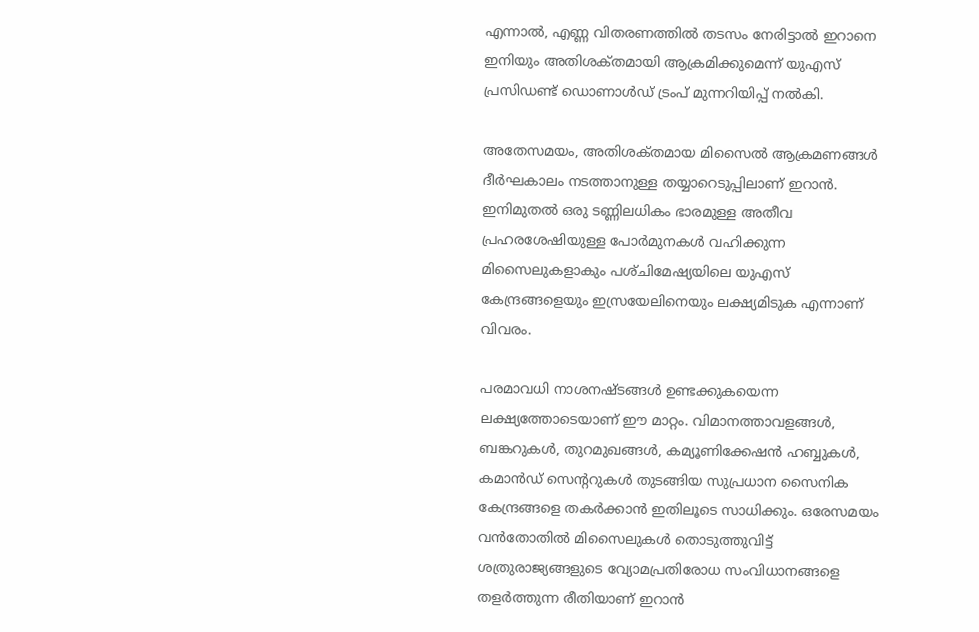എന്നാൽ, എണ്ണ വിതരണത്തിൽ തടസം നേരിട്ടാൽ ഇറാനെ ഇനിയും അതിശക്‌തമായി ആക്രമിക്കുമെന്ന് യുഎസ് പ്രസിഡണ്ട് ഡൊണാൾഡ് ട്രംപ് മുന്നറിയിപ്പ് നൽകി.

അതേസമയം, അതിശക്‌തമായ മിസൈൽ ആക്രമണങ്ങൾ ദീർഘകാലം നടത്താനുള്ള തയ്യാറെടുപ്പിലാണ് ഇറാൻ. ഇനിമുതൽ ഒരു ടണ്ണിലധികം ഭാരമുള്ള അതീവ പ്രഹരശേഷിയുള്ള പോർമുനകൾ വഹിക്കുന്ന മിസൈലുകളാകും പശ്‌ചിമേഷ്യയിലെ യുഎസ് കേന്ദ്രങ്ങളെയും ഇസ്രയേലിനെയും ലക്ഷ്യമിടുക എന്നാണ് വിവരം.

പരമാവധി നാശനഷ്‌ടങ്ങൾ ഉണ്ടക്കുകയെന്ന ലക്ഷ്യത്തോടെയാണ് ഈ മാറ്റം. വിമാനത്താവളങ്ങൾ, ബങ്കറുകൾ, തുറമുഖങ്ങൾ, കമ്യൂണിക്കേഷൻ ഹബ്ബുകൾ, കമാൻഡ് സെന്ററുകൾ തുടങ്ങിയ സുപ്രധാന സൈനിക കേന്ദ്രങ്ങളെ തകർക്കാൻ ഇതിലൂടെ സാധിക്കും. ഒരേസമയം വൻതോതിൽ മിസൈലുകൾ തൊടുത്തുവിട്ട് ശത്രുരാജ്യങ്ങളുടെ വ്യോമപ്രതിരോധ സംവിധാനങ്ങളെ തളർത്തുന്ന രീതിയാണ് ഇറാൻ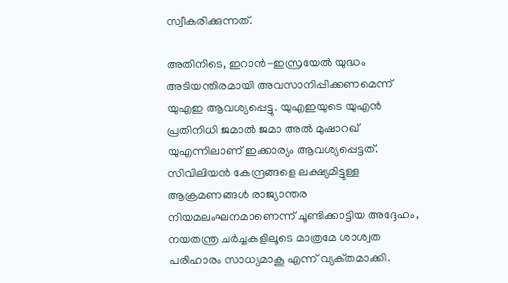സ്വീകരിക്കുന്നത്.

അതിനിടെ, ഇറാൻ-ഇസ്രയേൽ യുദ്ധം അടിയന്തിരമായി അവസാനിപ്പിക്കണമെന്ന് യുഎഇ ആവശ്യപ്പെട്ടു. യുഎഇയുടെ യുഎൻ പ്രതിനിധി ജമാൽ ജമാ അൽ മുഷാറഖ് യുഎന്നിലാണ് ഇക്കാര്യം ആവശ്യപ്പെട്ടത്. സിവിലിയൻ കേന്ദ്രങ്ങളെ ലക്ഷ്യമിട്ടുള്ള ആക്രമണങ്ങൾ രാജ്യാന്തര നിയമലംഘനമാണെന്ന് ചൂണ്ടിക്കാട്ടിയ അദ്ദേഹം, നയതന്ത്ര ചർച്ചകളിലൂടെ മാത്രമേ ശാശ്വത പരിഹാരം സാധ്യമാകൂ എന്ന് വ്യക്‌തമാക്കി.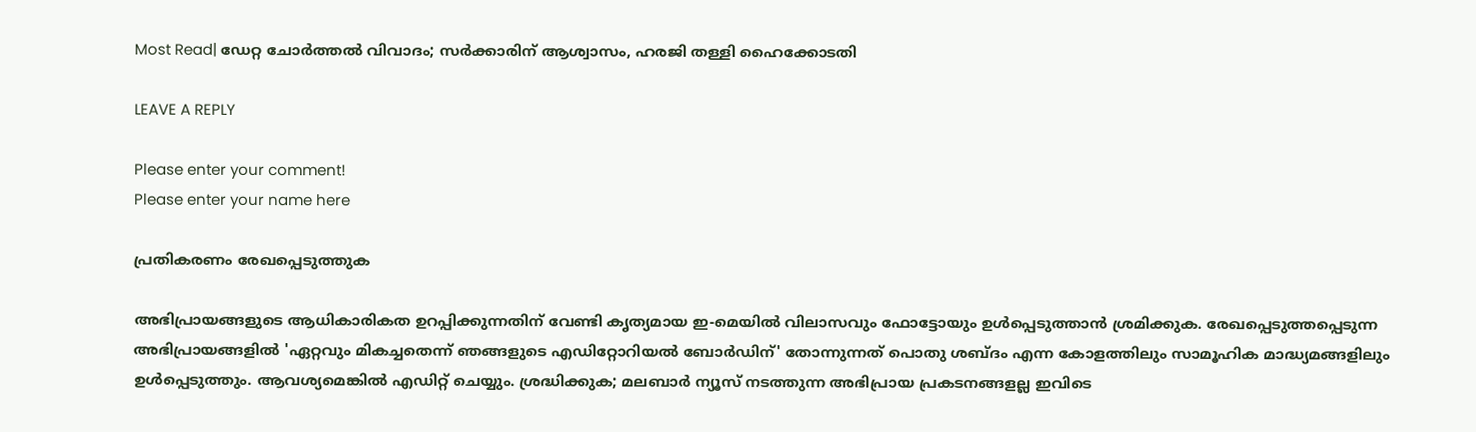Most Read| ഡേറ്റ ചോർത്തൽ വിവാദം; സർക്കാരിന് ആശ്വാസം, ഹരജി തള്ളി ഹൈക്കോടതി

LEAVE A REPLY

Please enter your comment!
Please enter your name here

പ്രതികരണം രേഖപ്പെടുത്തുക

അഭിപ്രായങ്ങളുടെ ആധികാരികത ഉറപ്പിക്കുന്നതിന് വേണ്ടി കൃത്യമായ ഇ-മെയിൽ വിലാസവും ഫോട്ടോയും ഉൾപ്പെടുത്താൻ ശ്രമിക്കുക. രേഖപ്പെടുത്തപ്പെടുന്ന അഭിപ്രായങ്ങളിൽ 'ഏറ്റവും മികച്ചതെന്ന് ഞങ്ങളുടെ എഡിറ്റോറിയൽ ബോർഡിന്' തോന്നുന്നത് പൊതു ശബ്‌ദം എന്ന കോളത്തിലും സാമൂഹിക മാദ്ധ്യമങ്ങളിലും ഉൾപ്പെടുത്തും. ആവശ്യമെങ്കിൽ എഡിറ്റ് ചെയ്യും. ശ്രദ്ധിക്കുക; മലബാർ ന്യൂസ് നടത്തുന്ന അഭിപ്രായ പ്രകടനങ്ങളല്ല ഇവിടെ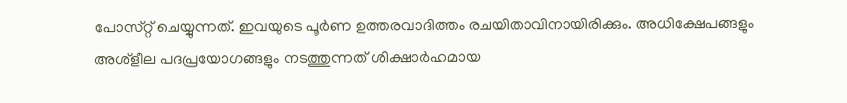പോസ്‌റ്റ് ചെയ്യുന്നത്. ഇവയുടെ പൂർണ ഉത്തരവാദിത്തം രചയിതാവിനായിരിക്കും. അധിക്ഷേപങ്ങളും അശ്‌ളീല പദപ്രയോഗങ്ങളും നടത്തുന്നത് ശിക്ഷാർഹമായ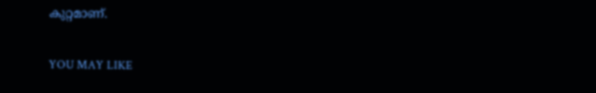കുറ്റമാണ്.

YOU MAY LIKE